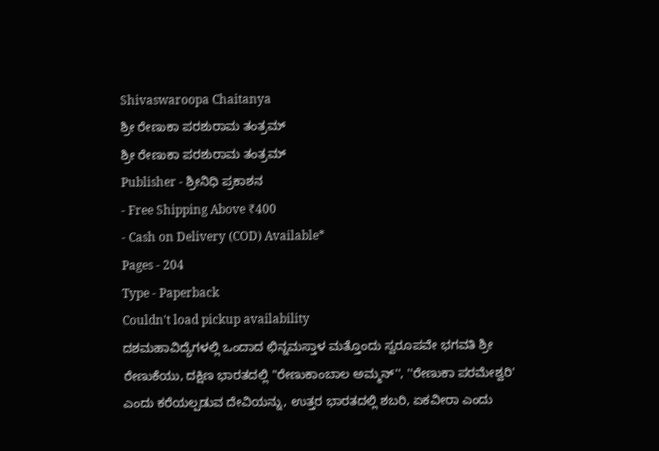Shivaswaroopa Chaitanya
ಶ್ರೀ ರೇಣುಕಾ ಪರಶುರಾಮ ತಂತ್ರಮ್
ಶ್ರೀ ರೇಣುಕಾ ಪರಶುರಾಮ ತಂತ್ರಮ್
Publisher - ಶ್ರೀನಿಧಿ ಪ್ರಕಾಶನ
- Free Shipping Above ₹400
- Cash on Delivery (COD) Available*
Pages - 204
Type - Paperback
Couldn't load pickup availability
ದಶಮಹಾವಿದ್ಯೆಗಳಲ್ಲಿ ಒಂದಾದ ಛಿನ್ನಮಸ್ತಾಳ ಮತ್ತೊಂದು ಸ್ವರೂಪವೇ ಭಗವತಿ ಶ್ರೀ ರೇಣುಕೆಯು, ದಕ್ಷಿಣ ಭಾರತದಲ್ಲಿ "ರೇಣುಕಾಂಬಾಲ ಅಮ್ಮನ್'', ''ರೇಣುಕಾ ಪರಮೇಶ್ವರಿ' ಎಂದು ಕರೆಯಲ್ಪಡುವ ದೇವಿಯನ್ನು, ಉತ್ತರ ಭಾರತದಲ್ಲಿ ಶಬರಿ, ಏಕವೀರಾ ಎಂದು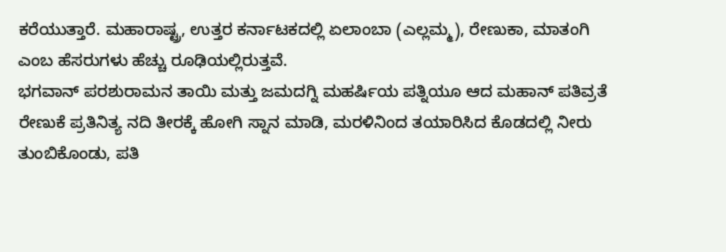ಕರೆಯುತ್ತಾರೆ. ಮಹಾರಾಷ್ಟ್ರ, ಉತ್ತರ ಕರ್ನಾಟಕದಲ್ಲಿ ಏಲಾಂಬಾ (ಎಲ್ಲಮ್ಮ), ರೇಣುಕಾ, ಮಾತಂಗಿ ಎಂಬ ಹೆಸರುಗಳು ಹೆಚ್ಚು ರೂಢಿಯಲ್ಲಿರುತ್ತವೆ.
ಭಗವಾನ್ ಪರಶುರಾಮನ ತಾಯಿ ಮತ್ತು ಜಮದಗ್ನಿ ಮಹರ್ಷಿಯ ಪತ್ನಿಯೂ ಆದ ಮಹಾನ್ ಪತಿವ್ರತೆ ರೇಣುಕೆ ಪ್ರತಿನಿತ್ಯ ನದಿ ತೀರಕ್ಕೆ ಹೋಗಿ ಸ್ನಾನ ಮಾಡಿ, ಮರಳಿನಿಂದ ತಯಾರಿಸಿದ ಕೊಡದಲ್ಲಿ ನೀರು ತುಂಬಿಕೊಂಡು, ಪತಿ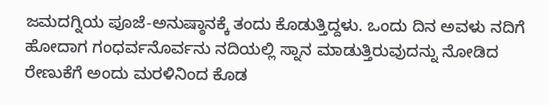ಜಮದಗ್ನಿಯ ಪೂಜೆ-ಅನುಷ್ಠಾನಕ್ಕೆ ತಂದು ಕೊಡುತ್ತಿದ್ದಳು. ಒಂದು ದಿನ ಅವಳು ನದಿಗೆ ಹೋದಾಗ ಗಂಧರ್ವನೊರ್ವನು ನದಿಯಲ್ಲಿ ಸ್ನಾನ ಮಾಡುತ್ತಿರುವುದನ್ನು ನೋಡಿದ ರೇಣುಕೆಗೆ ಅಂದು ಮರಳಿನಿಂದ ಕೊಡ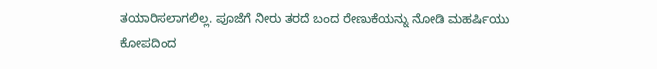ತಯಾರಿಸಲಾಗಲಿಲ್ಲ. ಪೂಜೆಗೆ ನೀರು ತರದೆ ಬಂದ ರೇಣುಕೆಯನ್ನು ನೋಡಿ ಮಹರ್ಷಿಯು ಕೋಪದಿಂದ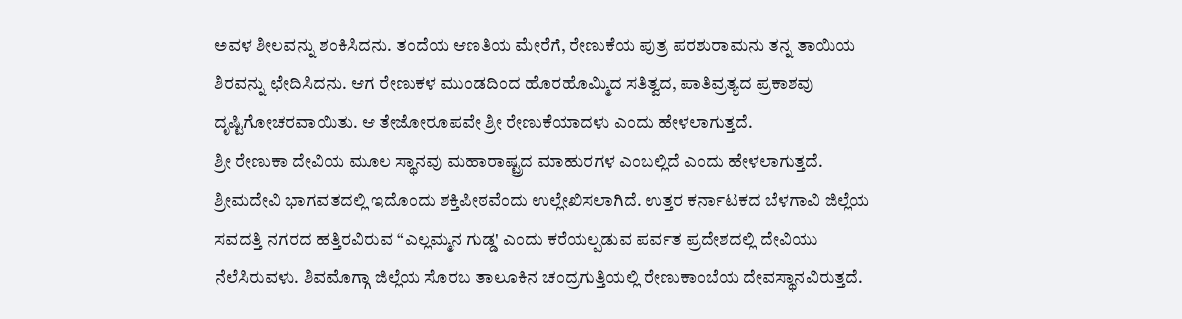ಅವಳ ಶೀಲವನ್ನು ಶಂಕಿಸಿದನು. ತಂದೆಯ ಆಣತಿಯ ಮೇರೆಗೆ, ರೇಣುಕೆಯ ಪುತ್ರ ಪರಶುರಾಮನು ತನ್ನ ತಾಯಿಯ ಶಿರವನ್ನು ಛೇದಿಸಿದನು. ಆಗ ರೇಣುಕಳ ಮುಂಡದಿಂದ ಹೊರಹೊಮ್ಮಿದ ಸತಿತ್ವದ, ಪಾತಿವ್ರತ್ಯದ ಪ್ರಕಾಶವು ದೃಷ್ಟಿಗೋಚರವಾಯಿತು. ಆ ತೇಜೋರೂಪವೇ ಶ್ರೀ ರೇಣುಕೆಯಾದಳು ಎಂದು ಹೇಳಲಾಗುತ್ತದೆ.
ಶ್ರೀ ರೇಣುಕಾ ದೇವಿಯ ಮೂಲ ಸ್ಥಾನವು ಮಹಾರಾಷ್ಟ್ರದ ಮಾಹುರಗಳ ಎಂಬಲ್ಲಿದೆ ಎಂದು ಹೇಳಲಾಗುತ್ತದೆ. ಶ್ರೀಮದೇವಿ ಭಾಗವತದಲ್ಲಿ ಇದೊಂದು ಶಕ್ತಿಪೀಠವೆಂದು ಉಲ್ಲೇಖಿಸಲಾಗಿದೆ. ಉತ್ತರ ಕರ್ನಾಟಕದ ಬೆಳಗಾವಿ ಜಿಲ್ಲೆಯ ಸವದತ್ತಿ ನಗರದ ಹತ್ತಿರವಿರುವ “ಎಲ್ಲಮ್ಮನ ಗುಡ್ಡ' ಎಂದು ಕರೆಯಲ್ಪಡುವ ಪರ್ವತ ಪ್ರದೇಶದಲ್ಲಿ ದೇವಿಯು ನೆಲೆಸಿರುವಳು. ಶಿವಮೊಗ್ಗಾ ಜಿಲ್ಲೆಯ ಸೊರಬ ತಾಲೂಕಿನ ಚಂದ್ರಗುತ್ತಿಯಲ್ಲಿ ರೇಣುಕಾಂಬೆಯ ದೇವಸ್ಥಾನವಿರುತ್ತದೆ.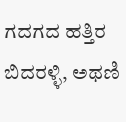ಗದಗದ ಹತ್ತಿರ ಬಿದರಳ್ಳಿ, ಅಥಣಿ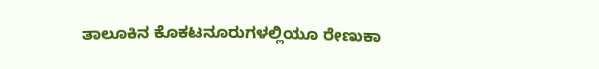ತಾಲೂಕಿನ ಕೊಕಟನೂರುಗಳಲ್ಲಿಯೂ ರೇಣುಕಾ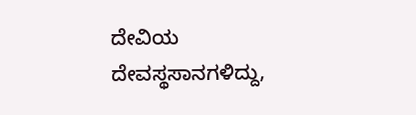ದೇವಿಯ ದೇವಸ್ಥಸಾನಗಳಿದ್ದು,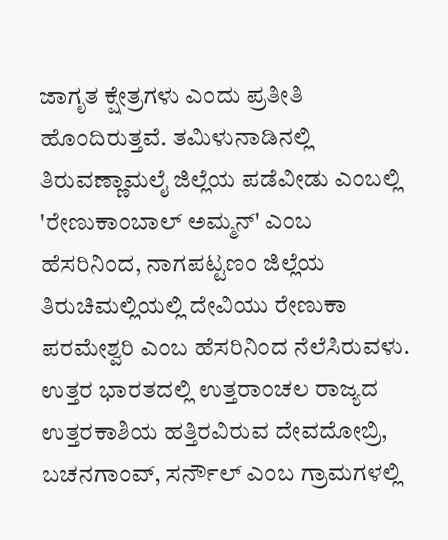ಜಾಗೃತ ಕ್ಷೇತ್ರಗಳು ಎಂದು ಪ್ರತೀತಿ ಹೊಂದಿರುತ್ತವೆ. ತಮಿಳುನಾಡಿನಲ್ಲಿ ತಿರುವಣ್ಣಾಮಲೈ ಜಿಲ್ಲೆಯ ಪಡೆವೀಡು ಎಂಬಲ್ಲಿ 'ರೇಣುಕಾಂಬಾಲ್ ಅಮ್ಮನ್' ಎಂಬ ಹೆಸರಿನಿಂದ, ನಾಗಪಟ್ಟಣಂ ಜಿಲ್ಲೆಯ ತಿರುಚಿಮಲ್ಲಿಯಲ್ಲಿ ದೇವಿಯು ರೇಣುಕಾ ಪರಮೇಶ್ವರಿ ಎಂಬ ಹೆಸರಿನಿಂದ ನೆಲೆಸಿರುವಳು. ಉತ್ತರ ಭಾರತದಲ್ಲಿ ಉತ್ತರಾಂಚಲ ರಾಜ್ಯದ ಉತ್ತರಕಾಶಿಯ ಹತ್ತಿರವಿರುವ ದೇವದೋಬ್ರಿ, ಬಚನಗಾಂವ್, ಸರ್ನೌಲ್ ಎಂಬ ಗ್ರಾಮಗಳಲ್ಲಿ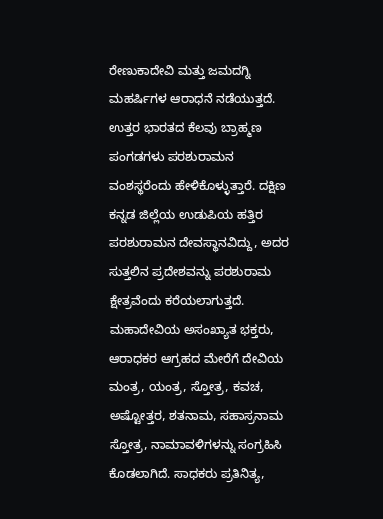ರೇಣುಕಾದೇವಿ ಮತ್ತು ಜಮದಗ್ನಿ ಮಹರ್ಷಿಗಳ ಆರಾಧನೆ ನಡೆಯುತ್ತದೆ. ಉತ್ತರ ಭಾರತದ ಕೆಲವು ಬ್ರಾಹ್ಮಣ ಪಂಗಡಗಳು ಪರಶುರಾಮನ ವಂಶಸ್ಥರೆಂದು ಹೇಳಿಕೊಳ್ಳುತ್ತಾರೆ. ದಕ್ಷಿಣ ಕನ್ನಡ ಜಿಲ್ಲೆಯ ಉಡುಪಿಯ ಹತ್ತಿರ ಪರಶುರಾಮನ ದೇವಸ್ಥಾನವಿದ್ದು, ಅದರ ಸುತ್ತಲಿನ ಪ್ರದೇಶವನ್ನು ಪರಶುರಾಮ ಕ್ಷೇತ್ರವೆಂದು ಕರೆಯಲಾಗುತ್ತದೆ.
ಮಹಾದೇವಿಯ ಅಸಂಖ್ಯಾತ ಭಕ್ತರು, ಆರಾಧಕರ ಆಗ್ರಹದ ಮೇರೆಗೆ ದೇವಿಯ ಮಂತ್ರ, ಯಂತ್ರ, ಸ್ತೋತ್ರ, ಕವಚ, ಅಷ್ಟೋತ್ತರ, ಶತನಾಮ, ಸಹಾಸ್ರನಾಮ ಸ್ತೋತ್ರ, ನಾಮಾವಳಿಗಳನ್ನು ಸಂಗ್ರಹಿಸಿ ಕೊಡಲಾಗಿದೆ. ಸಾಧಕರು ಪ್ರತಿನಿತ್ಯ,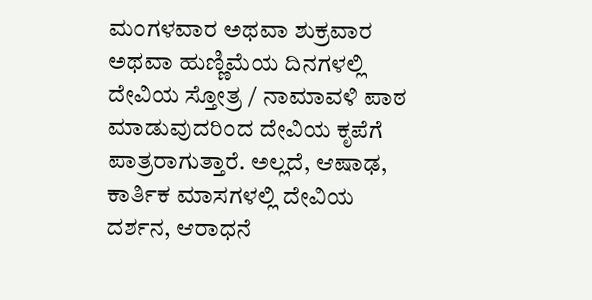ಮಂಗಳವಾರ ಅಥವಾ ಶುಕ್ರವಾರ ಅಥವಾ ಹುಣ್ಣಿಮೆಯ ದಿನಗಳಲ್ಲಿ ದೇವಿಯ ಸ್ತೋತ್ರ / ನಾಮಾವಳಿ ಪಾಠ ಮಾಡುವುದರಿಂದ ದೇವಿಯ ಕೃಪೆಗೆ ಪಾತ್ರರಾಗುತ್ತಾರೆ. ಅಲ್ಲದೆ, ಆಷಾಢ, ಕಾರ್ತಿಕ ಮಾಸಗಳಲ್ಲಿ ದೇವಿಯ ದರ್ಶನ, ಆರಾಧನೆ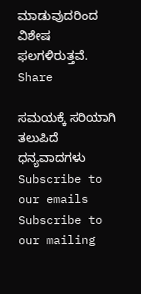ಮಾಡುವುದರಿಂದ ವಿಶೇಷ ಫಲಗಳಿರುತ್ತವೆ.
Share

ಸಮಯಕ್ಕೆ ಸರಿಯಾಗಿ ತಲುಪಿದೆ ಧನ್ಯವಾದಗಳು
Subscribe to our emails
Subscribe to our mailing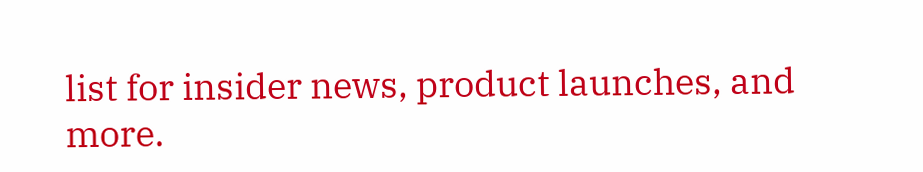list for insider news, product launches, and more.